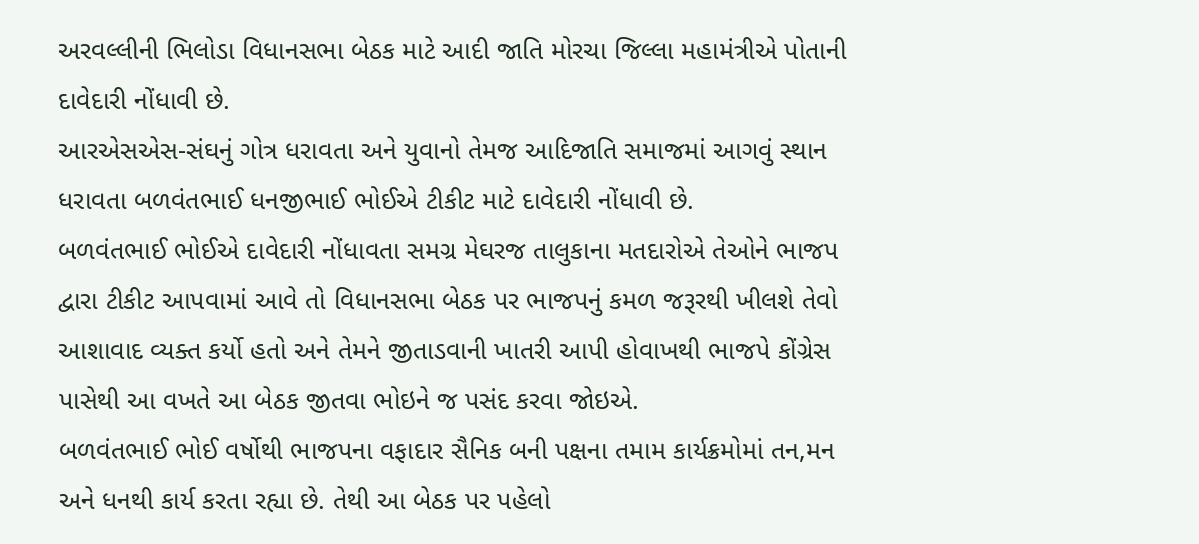અરવલ્લીની ભિલોડા વિધાનસભા બેઠક માટે આદી જાતિ મોરચા જિલ્લા મહામંત્રીએ પોતાની દાવેદારી નોંધાવી છે.
આરએસએસ-સંઘનું ગોત્ર ધરાવતા અને યુવાનો તેમજ આદિજાતિ સમાજમાં આગવું સ્થાન ધરાવતા બળવંતભાઈ ધનજીભાઈ ભોઈએ ટીકીટ માટે દાવેદારી નોંધાવી છે.
બળવંતભાઈ ભોઈએ દાવેદારી નોંધાવતા સમગ્ર મેઘરજ તાલુકાના મતદારોએ તેઓને ભાજપ દ્વારા ટીકીટ આપવામાં આવે તો વિધાનસભા બેઠક પર ભાજપનું કમળ જરૂરથી ખીલશે તેવો આશાવાદ વ્યક્ત કર્યો હતો અને તેમને જીતાડવાની ખાતરી આપી હોવાખથી ભાજપે કોંગ્રેસ પાસેથી આ વખતે આ બેઠક જીતવા ભોઇને જ પસંદ કરવા જોઇએ.
બળવંતભાઈ ભોઈ વર્ષોથી ભાજપના વફાદાર સૈનિક બની પક્ષના તમામ કાર્યક્રમોમાં તન,મન અને ધનથી કાર્ય કરતા રહ્યા છે. તેથી આ બેઠક પર પહેલો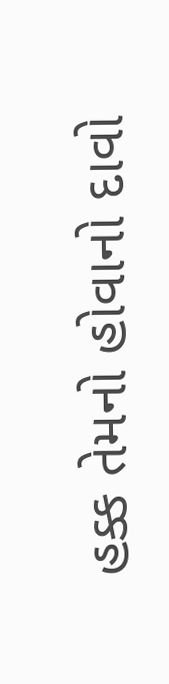હક્ક તેમનો હોવાનો દાવો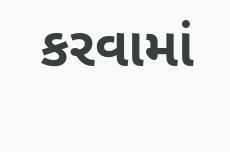કરવામાં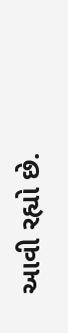આવી રહ્યો છે.